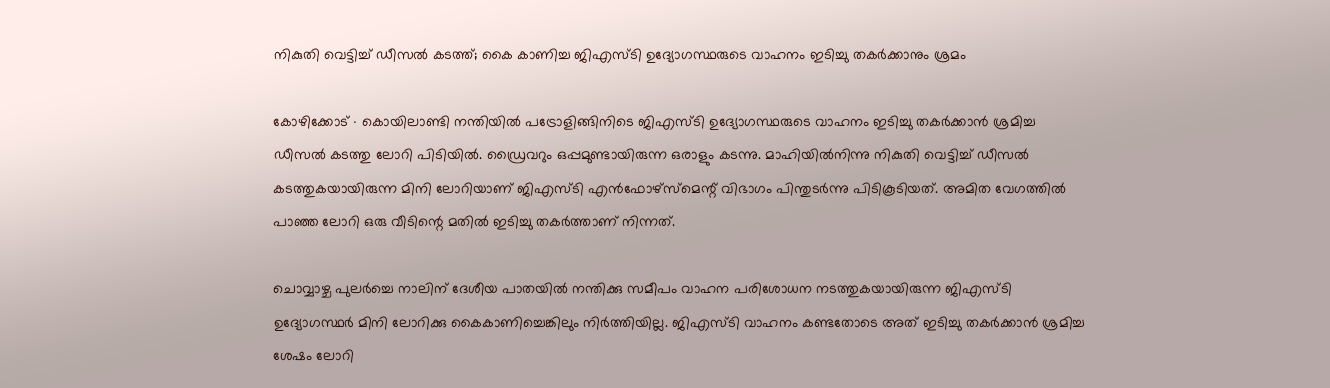നികുതി വെട്ടിച്ച് ഡീസൽ കടത്ത്; കൈ കാണിച്ച ജിഎസ്ടി ഉദ്യോഗസ്ഥരുടെ വാഹനം ഇടിച്ചു തകർക്കാനും ശ്രമം

കോഴിക്കോട് ∙ കൊയിലാണ്ടി നന്തിയിൽ പട്രോളിങ്ങിനിടെ ജിഎസ്ടി ഉദ്യോഗസ്ഥരുടെ വാഹനം ഇടിച്ചു തകർക്കാൻ ശ്രമിച്ച ഡീസൽ കടത്തു ലോറി പിടിയിൽ. ഡ്രൈവറും ഒപ്പമുണ്ടായിരുന്ന ഒരാളും കടന്നു. മാഹിയിൽനിന്നു നികുതി വെട്ടിച്ച് ഡീസൽ കടത്തുകയായിരുന്ന മിനി ലോറിയാണ് ജിഎസ്ടി എൻഫോഴ്സ്മെന്റ് വിഭാഗം പിന്തുടർന്നു പിടികൂടിയത്. അമിത വേഗത്തിൽ പാഞ്ഞ ലോറി ഒരു വീടിന്റെ മതിൽ ഇടിച്ചു തകർത്താണ് നിന്നത്.

ചൊവ്വാഴ്ച പുലർച്ചെ നാലിന് ദേശീയ പാതയിൽ നന്തിക്കു സമീപം വാഹന പരിശോധന നടത്തുകയായിരുന്ന ജിഎസ്ടി ഉദ്യോഗസ്ഥർ മിനി ലോറിക്കു കൈകാണിച്ചെങ്കിലും നിർത്തിയില്ല. ജിഎസ്ടി വാഹനം കണ്ടതോടെ അത് ഇടിച്ചു തകർക്കാൻ ശ്രമിച്ച ശേഷം ലോറി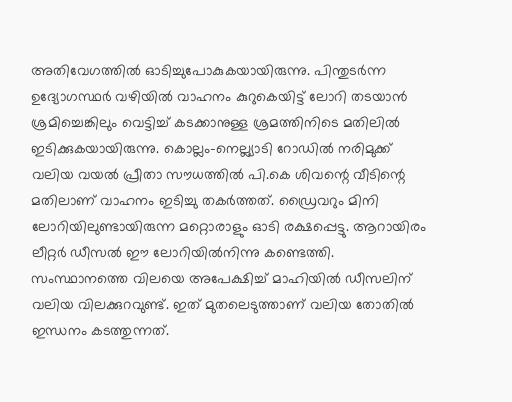അതിവേഗത്തിൽ ഓടിച്ചുപോകുകയായിരുന്നു. പിന്തുടർന്ന ഉദ്യോഗസ്ഥർ വഴിയിൽ വാഹനം കുറുകെയിട്ട് ലോറി തടയാൻ ശ്രമിച്ചെങ്കിലും വെട്ടിച്ച് കടക്കാനുള്ള ശ്രമത്തിനിടെ മതിലിൽ ഇ‌ടിക്കുകയായിരുന്നു. കൊല്ലം-നെല്ല്യാടി റോഡിൽ നരിമുക്ക് വലിയ വയൽ പ്രീതാ സൗധത്തിൽ പി.കെ ശിവന്റെ വീടിന്റെ മതിലാണ് വാഹനം ഇടിച്ചു തകർത്തത്. ഡ്രൈവറും മിനി ലോറിയിലുണ്ടായിരുന്ന മറ്റൊരാളും ഓടി രക്ഷപ്പെട്ടു. ആറായിരം ലീറ്റർ ഡീസൽ ഈ ലോറിയിൽനിന്നു കണ്ടെത്തി. സംസ്ഥാനത്തെ വിലയെ അപേക്ഷിച്ച് മാഹിയിൽ ഡീസലിന് വലിയ വിലക്കുറവുണ്ട്. ഇത് മുതലെടുത്താണ് വലിയ തോതിൽ ഇന്ധനം കടത്തുന്നത്.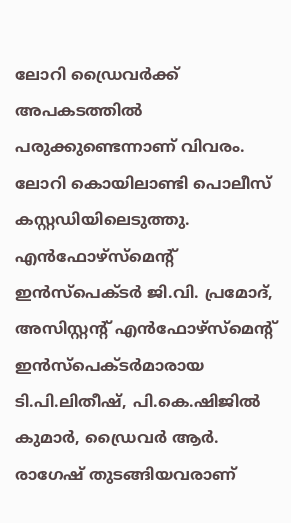ലോറി ഡ്രൈവർക്ക് അപകടത്തിൽ പരുക്കുണ്ടെന്നാണ് വിവരം. ലോറി കൊയിലാണ്ടി പൊലീസ് കസ്റ്റഡിയിലെടുത്തു. എൻഫോഴ്സ്മെന്റ് ഇൻസ്‌പെക്ടർ ജി.വി. പ്രമോദ്, അസിസ്റ്റന്റ് എൻഫോഴ്സ്മെന്റ് ഇൻസ്‌പെക്ടർമാരായ ടി.പി.ലിതീഷ്, പി.കെ.ഷിജിൽ കുമാർ, ഡ്രൈവർ ആർ. രാഗേഷ് തുടങ്ങിയവരാണ്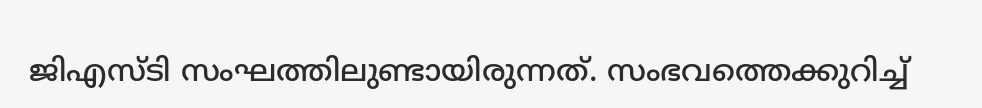ജിഎസ്ടി സംഘത്തിലുണ്ടായിരുന്നത്. സംഭവത്തെക്കുറിച്ച്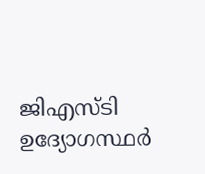ജിഎസ്ടി ഉദ്യോഗസ്ഥർ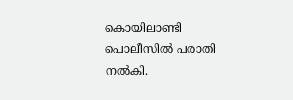കൊയിലാണ്ടി പൊലീസിൽ പരാതി നൽകി.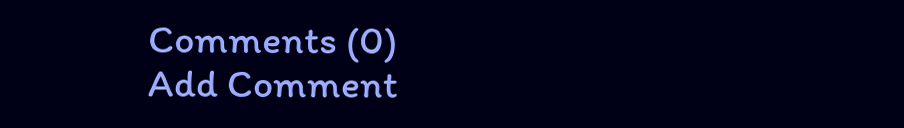Comments (0)
Add Comment